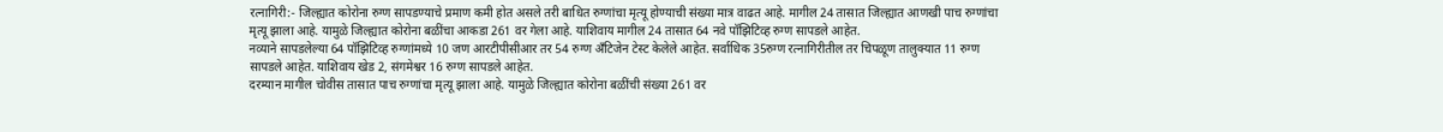रत्नागिरी:- जिल्ह्यात कोरोना रुग्ण सापडण्याचे प्रमाण कमी होत असले तरी बाधित रुग्णांचा मृत्यू होण्याची संख्या मात्र वाढत आहे. मागील 24 तासात जिल्ह्यात आणखी पाच रुग्णांचा मृत्यू झाला आहे. यामुळे जिल्ह्यात कोरोना बळींचा आकडा 261 वर गेला आहे. याशिवाय मागील 24 तासात 64 नवे पॉझिटिव्ह रुग्ण सापडले आहेत.
नव्याने सापडलेल्या 64 पॉझिटिव्ह रुग्णांमध्ये 10 जण आरटीपीसीआर तर 54 रुग्ण अँटिजेन टेस्ट केलेले आहेत. सर्वाधिक 35रुग्ण रत्नागिरीतील तर चिपळूण तालुक्यात 11 रुग्ण सापडले आहेत. याशिवाय खेड 2, संगमेश्वर 16 रुग्ण सापडले आहेत.
दरम्यान मागील चोवीस तासात पाच रुग्णांचा मृत्यू झाला आहे. यामुळे जिल्ह्यात कोरोना बळींची संख्या 261 वर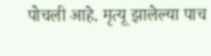पोचली आहे. मृत्यू झालेल्या पाच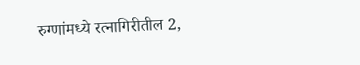रुग्णांमध्ये रत्नागिरीतील 2,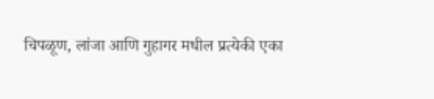चिपळूण, लांजा आणि गुहागर मधील प्रत्येकी एका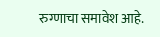रुग्णाचा समावेश आहे.